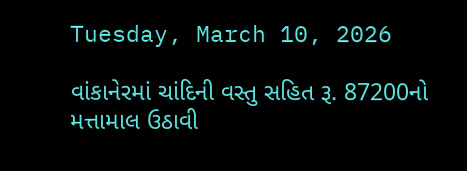Tuesday, March 10, 2026

વાંકાનેરમાં ચાંદિની વસ્તુ સહિત રૂ. 87200નો મત્તામાલ ઉઠાવી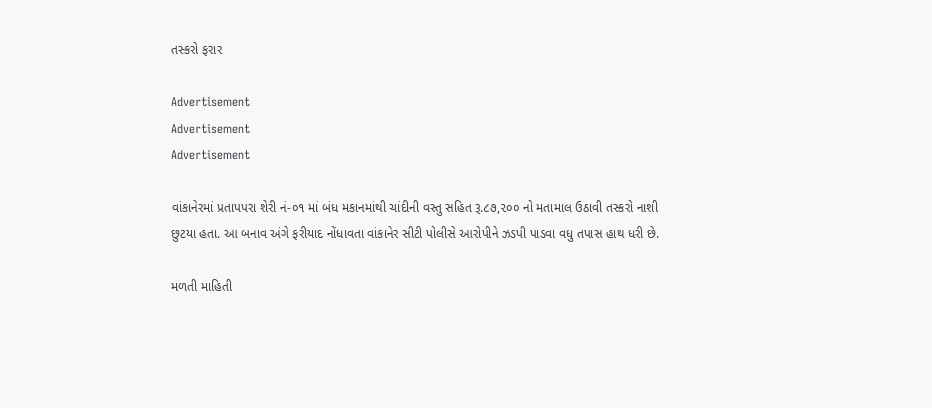તસ્કરો ફરાર

Advertisement
Advertisement
Advertisement

વાંકાનેરમાં પ્રતાપપરા શેરી નં-૦૧ માં બંધ મકાનમાંથી ચાંદીની વસ્તુ સહિત રૂ.૮૭,૨૦૦ નો મતામાલ ઉઠાવી તસ્કરો નાશી છુટયા હતા. આ બનાવ અંગે ફરીયાદ નોંધાવતા વાંકાનેર સીટી પોલીસે આરોપીને ઝડપી પાડવા વધુ તપાસ હાથ ધરી છે.

મળતી માહિતી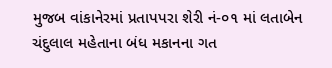મુજબ વાંકાનેરમાં પ્રતાપપરા શેરી નં-૦૧ માં લતાબેન ચંદુલાલ મહેતાના બંધ મકાનના ગત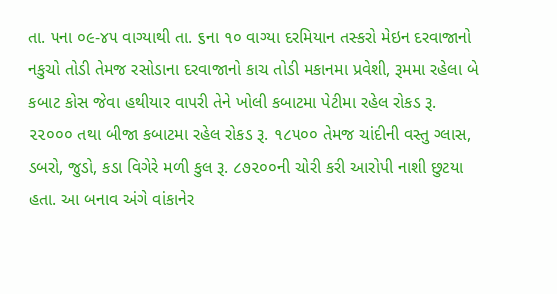તા. ૫ના ૦૯-૪૫ વાગ્યાથી તા. ૬ના ૧૦ વાગ્યા દરમિયાન તસ્કરો મેઇન દરવાજાનો નકુચો તોડી તેમજ રસોડાના દરવાજાનો કાચ તોડી મકાનમા પ્રવેશી, રૂમમા રહેલા બે કબાટ કોસ જેવા હથીયાર વાપરી તેને ખોલી કબાટમા પેટીમા રહેલ રોકડ રૂ. ૨૨૦૦૦ તથા બીજા કબાટમા રહેલ રોકડ રૂ. ૧૮૫૦૦ તેમજ ચાંદીની વસ્તુ ગ્લાસ, ડબરો, જુડો, કડા વિગેરે મળી કુલ રૂ. ૮૭૨૦૦ની ચોરી કરી આરોપી નાશી છુટયા હતા. આ બનાવ અંગે વાંકાનેર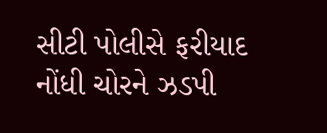સીટી પોલીસે ફરીયાદ નોંધી ચોરને ઝડપી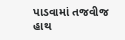પાડવામાં તજવીજ હાથ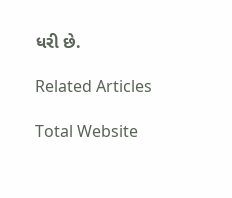ધરી છે.

Related Articles

Total Website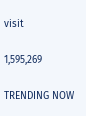visit

1,595,269

TRENDING NOW